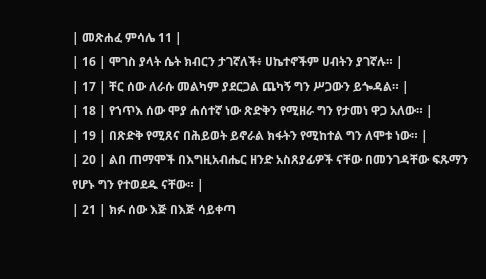| መጽሐፈ ምሳሌ 11 |
| 16 | ሞገስ ያላት ሴት ክብርን ታገኛለች፥ ሀኬተኖችም ሀብትን ያገኛሉ። |
| 17 | ቸር ሰው ለራሱ መልካም ያደርጋል ጨካኝ ግን ሥጋውን ይጐዳል። |
| 18 | የኀጥእ ሰው ሞያ ሐሰተኛ ነው ጽድቅን የሚዘራ ግን የታመነ ዋጋ አለው። |
| 19 | በጽድቅ የሚጸና በሕይወት ይኖራል ክፋትን የሚከተል ግን ለሞቱ ነው። |
| 20 | ልበ ጠማሞች በእግዚአብሔር ዘንድ አስጸያፊዎች ናቸው በመንገዳቸው ፍጹማን የሆኑ ግን የተወደዱ ናቸው። |
| 21 | ክፉ ሰው እጅ በእጅ ሳይቀጣ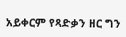አይቀርም የጻድቃን ዘር ግን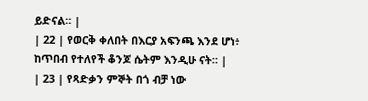ይድናል። |
| 22 | የወርቅ ቀለበት በእርያ አፍንጫ እንደ ሆነ፥ ከጥበብ የተለየች ቆንጆ ሴትም እንዲሁ ናት። |
| 23 | የጻድቃን ምኞት በጎ ብቻ ነው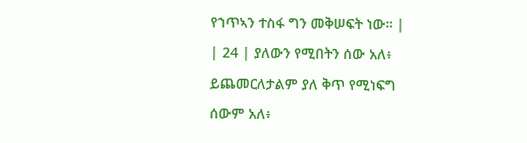የኀጥኣን ተስፋ ግን መቅሠፍት ነው። |
| 24 | ያለውን የሚበትን ሰው አለ፥ ይጨመርለታልም ያለ ቅጥ የሚነፍግ ሰውም አለ፥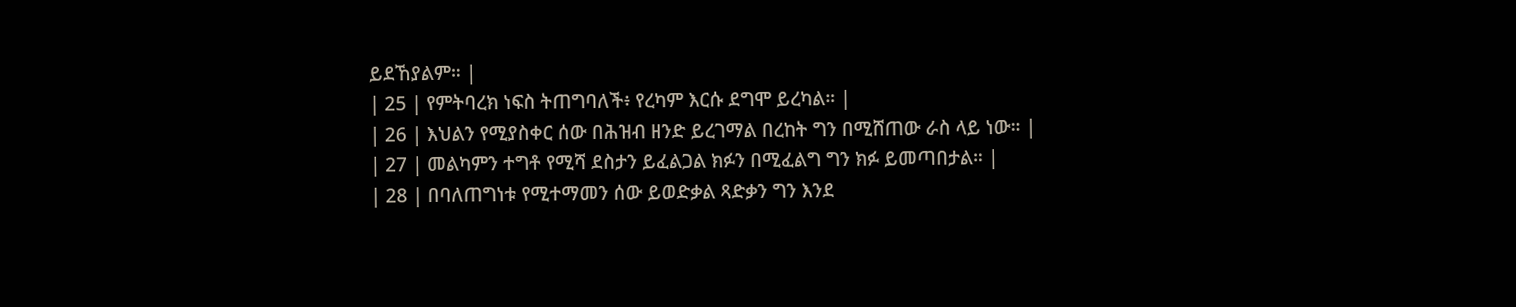ይደኸያልም። |
| 25 | የምትባረክ ነፍስ ትጠግባለች፥ የረካም እርሱ ደግሞ ይረካል። |
| 26 | እህልን የሚያስቀር ሰው በሕዝብ ዘንድ ይረገማል በረከት ግን በሚሸጠው ራስ ላይ ነው። |
| 27 | መልካምን ተግቶ የሚሻ ደስታን ይፈልጋል ክፉን በሚፈልግ ግን ክፉ ይመጣበታል። |
| 28 | በባለጠግነቱ የሚተማመን ሰው ይወድቃል ጻድቃን ግን እንደ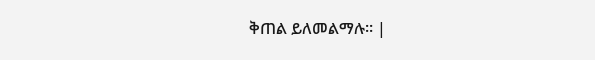ቅጠል ይለመልማሉ። |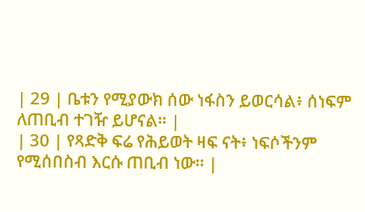| 29 | ቤቱን የሚያውክ ሰው ነፋስን ይወርሳል፥ ሰነፍም ለጠቢብ ተገዥ ይሆናል። |
| 30 | የጻድቅ ፍሬ የሕይወት ዛፍ ናት፥ ነፍሶችንም የሚሰበስብ እርሱ ጠቢብ ነው። |